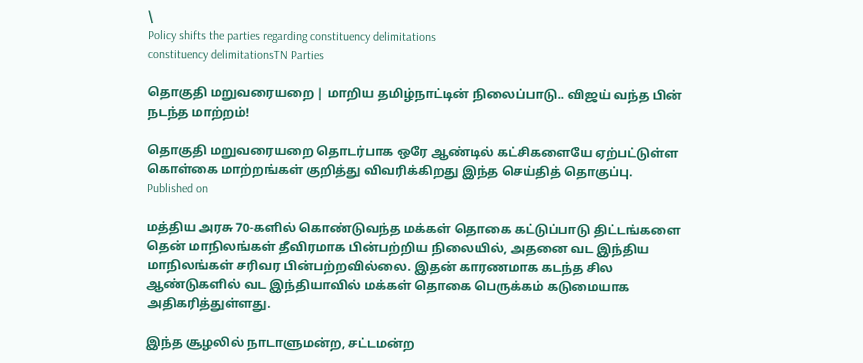\
Policy shifts the parties regarding constituency delimitations
constituency delimitationsTN Parties

தொகுதி மறுவரையறை | மாறிய தமிழ்நாட்டின் நிலைப்பாடு.. விஜய் வந்த பின் நடந்த மாற்றம்!

தொகுதி மறுவரையறை தொடர்பாக ஒரே ஆண்டில் கட்சிகளையே ஏற்பட்டுள்ள கொள்கை மாற்றங்கள் குறித்து விவரிக்கிறது இந்த செய்தித் தொகுப்பு.
Published on

மத்திய அரசு 70-களில் கொண்டுவந்த மக்கள் தொகை கட்டுப்பாடு திட்டங்களை தென் மாநிலங்கள் தீவிரமாக பின்பற்றிய நிலையில், அதனை வட இந்திய மாநிலங்கள் சரிவர பின்பற்றவில்லை. இதன் காரணமாக கடந்த சில ஆண்டுகளில் வட இந்தியாவில் மக்கள் தொகை பெருக்கம் கடுமையாக அதிகரித்துள்ளது.

இந்த சூழலில் நாடாளுமன்ற, சட்டமன்ற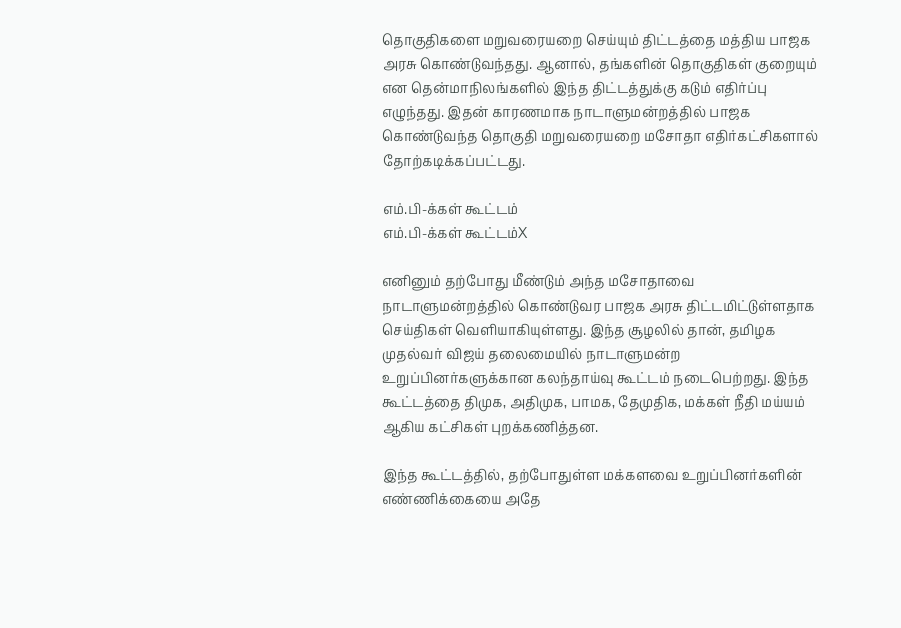தொகுதிகளை மறுவரையறை செய்யும் திட்டத்தை மத்திய பாஜக அரசு கொண்டுவந்தது. ஆனால், தங்களின் தொகுதிகள் குறையும் என தென்மாநிலங்களில் இந்த திட்டத்துக்கு கடும் எதிர்ப்பு எழுந்தது. இதன் காரணமாக நாடாளுமன்றத்தில் பாஜக கொண்டுவந்த தொகுதி மறுவரையறை மசோதா எதிர்கட்சிகளால் தோற்கடிக்கப்பட்டது.

எம்.பி-க்கள் கூட்டம்
எம்.பி-க்கள் கூட்டம்X

எனினும் தற்போது மீண்டும் அந்த மசோதாவை நாடாளுமன்றத்தில் கொண்டுவர பாஜக அரசு திட்டமிட்டுள்ளதாக செய்திகள் வெளியாகியுள்ளது. இந்த சூழலில் தான், தமிழக முதல்வர் விஜய் தலைமையில் நாடாளுமன்ற உறுப்பினர்களுக்கான கலந்தாய்வு கூட்டம் நடைபெற்றது. இந்த கூட்டத்தை திமுக, அதிமுக, பாமக, தேமுதிக, மக்கள் நீதி மய்யம் ஆகிய கட்சிகள் புறக்கணித்தன.

இந்த கூட்டத்தில், தற்போதுள்ள மக்களவை உறுப்பினர்களின் எண்ணிக்கையை அதே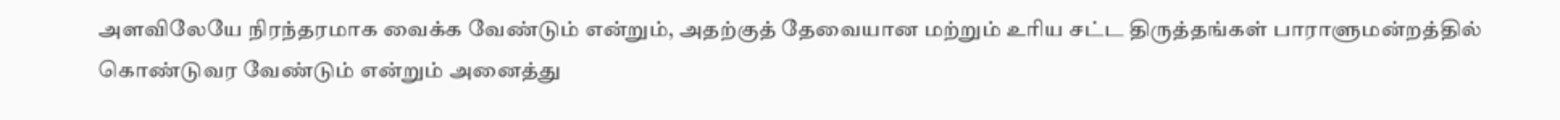அளவிலேயே நிரந்தரமாக வைக்க வேண்டும் என்றும், அதற்குத் தேவையான மற்றும் உரிய சட்ட திருத்தங்கள் பாராளுமன்றத்தில் கொண்டுவர வேண்டும் என்றும் அனைத்து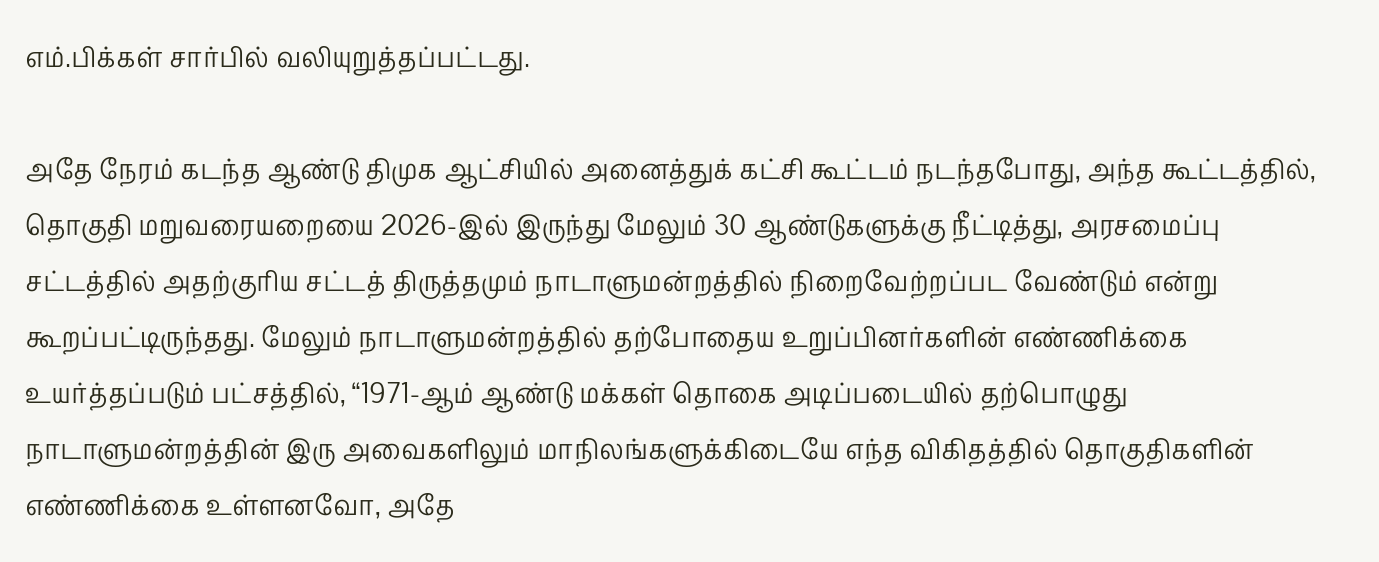எம்.பிக்கள் சார்பில் வலியுறுத்தப்பட்டது.

அதே நேரம் கடந்த ஆண்டு திமுக ஆட்சியில் அனைத்துக் கட்சி கூட்டம் நடந்தபோது, அந்த கூட்டத்தில், தொகுதி மறுவரையறையை 2026-இல் இருந்து மேலும் 30 ஆண்டுகளுக்கு நீட்டித்து, அரசமைப்பு சட்டத்தில் அதற்குரிய சட்டத் திருத்தமும் நாடாளுமன்றத்தில் நிறைவேற்றப்பட வேண்டும் என்று கூறப்பட்டிருந்தது. மேலும் நாடாளுமன்றத்தில் தற்போதைய உறுப்பினர்களின் எண்ணிக்கை உயர்த்தப்படும் பட்சத்தில், “1971-ஆம் ஆண்டு மக்கள் தொகை அடிப்படையில் தற்பொழுது நாடாளுமன்றத்தின் இரு அவைகளிலும் மாநிலங்களுக்கிடையே எந்த விகிதத்தில் தொகுதிகளின் எண்ணிக்கை உள்ளனவோ, அதே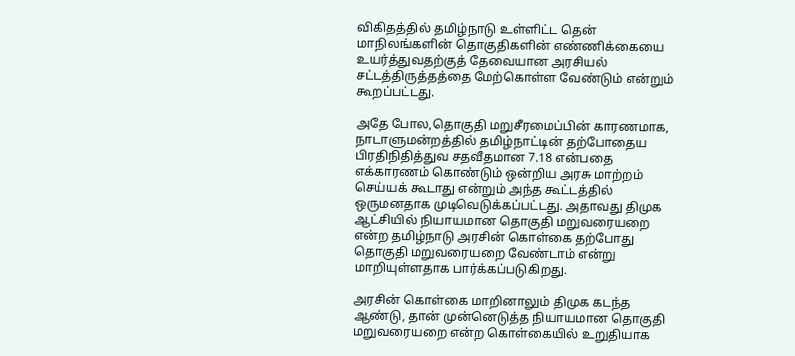விகிதத்தில் தமிழ்நாடு உள்ளிட்ட தென் மாநிலங்களின் தொகுதிகளின் எண்ணிக்கையை உயர்த்துவதற்குத் தேவையான அரசியல் சட்டத்திருத்தத்தை மேற்கொள்ள வேண்டும் என்றும் கூறப்பட்டது.

அதே போல,தொகுதி மறுசீரமைப்பின் காரணமாக, நாடாளுமன்றத்தில் தமிழ்நாட்டின் தற்போதைய பிரதிநிதித்துவ சதவீதமான 7.18 என்பதை எக்காரணம் கொண்டும் ஒன்றிய அரசு மாற்றம் செய்யக் கூடாது என்றும் அந்த கூட்டத்தில் ஒருமனதாக முடிவெடுக்கப்பட்டது. அதாவது திமுக ஆட்சியில் நியாயமான தொகுதி மறுவரையறை என்ற தமிழ்நாடு அரசின் கொள்கை தற்போது தொகுதி மறுவரையறை வேண்டாம் என்று மாறியுள்ளதாக பார்க்கப்படுகிறது.

அரசின் கொள்கை மாறினாலும் திமுக கடந்த ஆண்டு, தான் முன்னெடுத்த நியாயமான தொகுதி மறுவரையறை என்ற கொள்கையில் உறுதியாக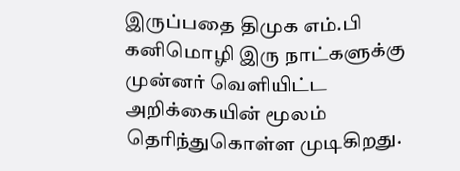இருப்பதை திமுக எம்.பி கனிமொழி இரு நாட்களுக்கு முன்னர் வெளியிட்ட அறிக்கையின் மூலம் தெரிந்துகொள்ள முடிகிறது.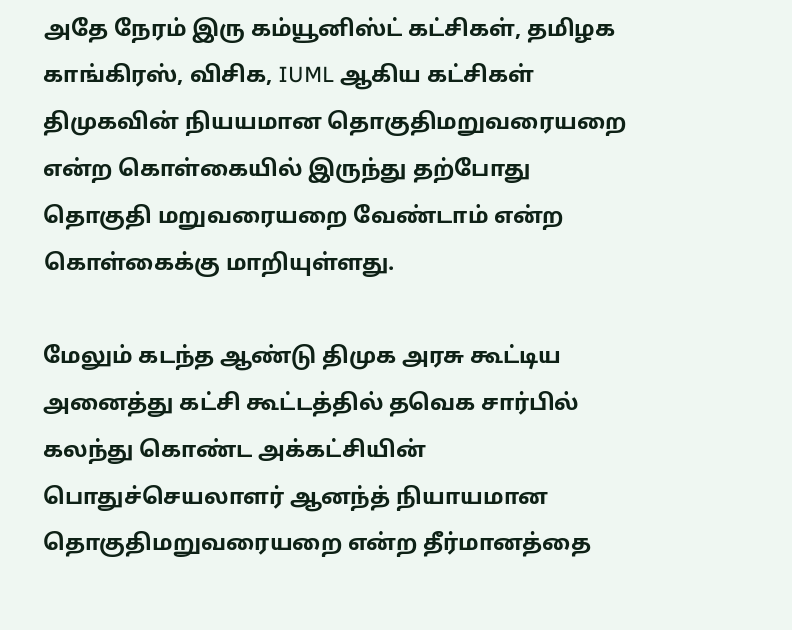அதே நேரம் இரு கம்யூனிஸ்ட் கட்சிகள், தமிழக காங்கிரஸ், விசிக, IUML ஆகிய கட்சிகள் திமுகவின் நியயமான தொகுதிமறுவரையறை என்ற கொள்கையில் இருந்து தற்போது தொகுதி மறுவரையறை வேண்டாம் என்ற கொள்கைக்கு மாறியுள்ளது.

மேலும் கடந்த ஆண்டு திமுக அரசு கூட்டிய அனைத்து கட்சி கூட்டத்தில் தவெக சார்பில் கலந்து கொண்ட அக்கட்சியின் பொதுச்செயலாளர் ஆனந்த் நியாயமான தொகுதிமறுவரையறை என்ற தீர்மானத்தை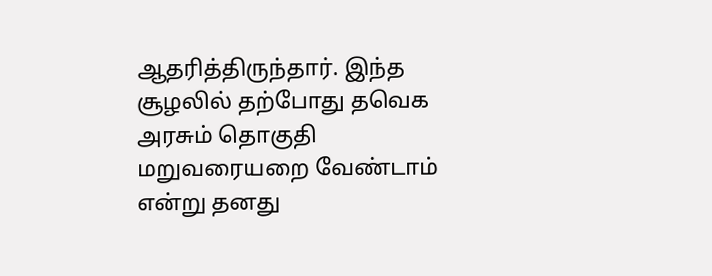ஆதரித்திருந்தார். இந்த சூழலில் தற்போது தவெக அரசும் தொகுதி மறுவரையறை வேண்டாம் என்று தனது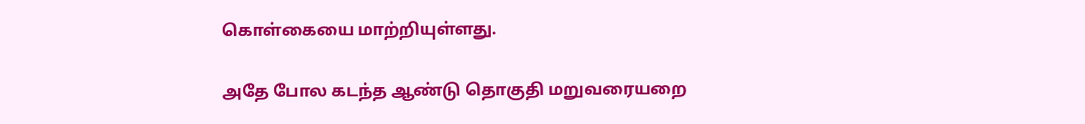கொள்கையை மாற்றியுள்ளது.

அதே போல கடந்த ஆண்டு தொகுதி மறுவரையறை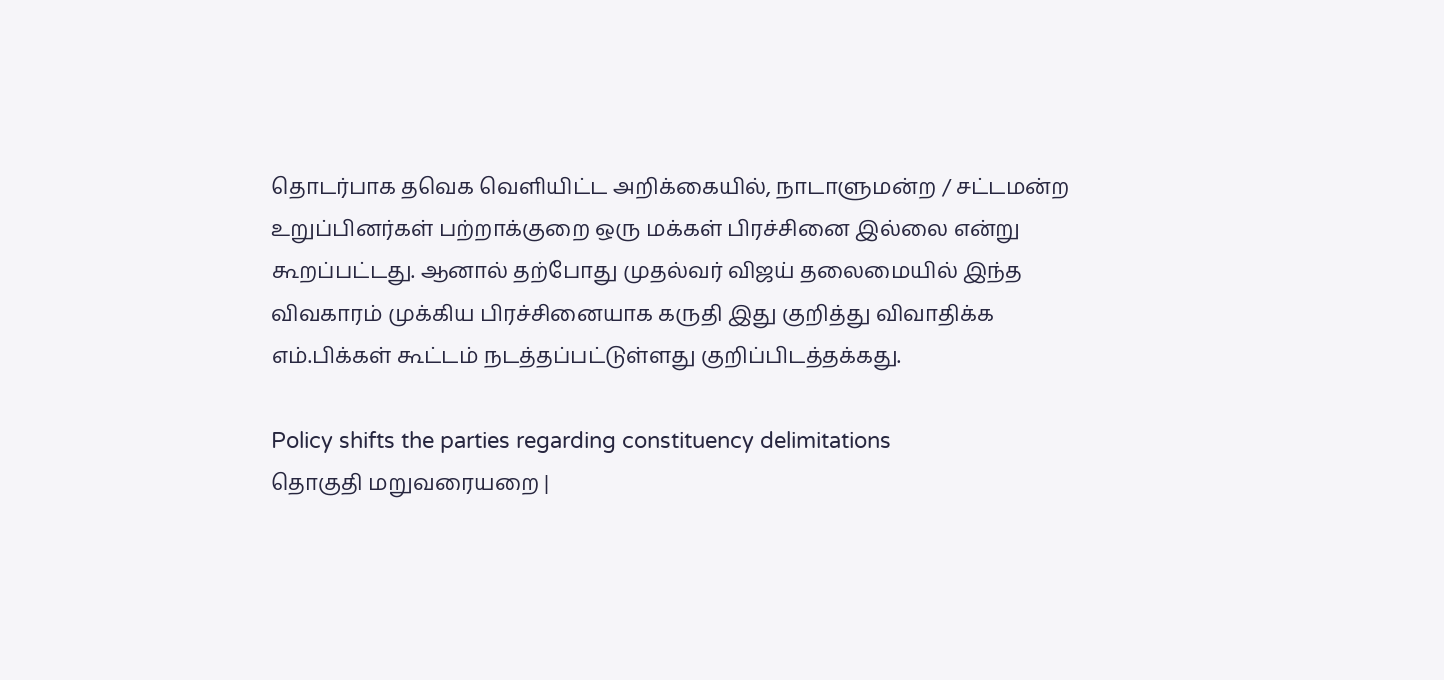தொடர்பாக தவெக வெளியிட்ட அறிக்கையில், நாடாளுமன்ற / சட்டமன்ற உறுப்பினர்கள் பற்றாக்குறை ஒரு மக்கள் பிரச்சினை இல்லை என்று கூறப்பட்டது. ஆனால் தற்போது முதல்வர் விஜய் தலைமையில் இந்த விவகாரம் முக்கிய பிரச்சினையாக கருதி இது குறித்து விவாதிக்க எம்.பிக்கள் கூட்டம் நடத்தப்பட்டுள்ளது குறிப்பிடத்தக்கது.

Policy shifts the parties regarding constituency delimitations
தொகுதி மறுவரையறை |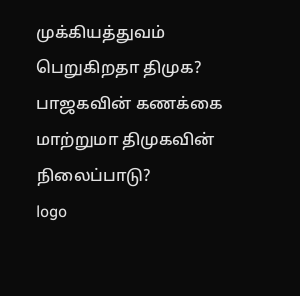முக்கியத்துவம் பெறுகிறதா திமுக? பாஜகவின் கணக்கை மாற்றுமா திமுகவின் நிலைப்பாடு?
logo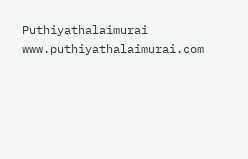Puthiyathalaimurai
www.puthiyathalaimurai.com